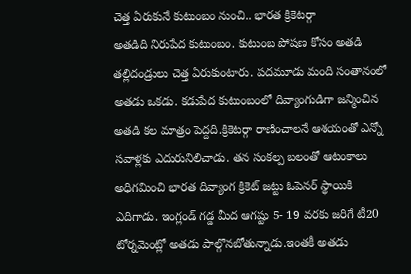చెత్త ఏరుకునే కుటుంబం నుంచి.. భారత క్రికెటర్గా
అతడిది నిరుపేద కుటుంబం. కుటుంబ పోషణ కోసం అతడి తల్లిదండ్రులు చెత్త ఏరుకుంటారు. పదమూడు మంది సంతానంలో అతడు ఒకడు. కడుపేద కుటుంబంలో దివ్యాంగుడిగా జన్మించిన అతడి కల మాత్రం పెద్దది.క్రికెటర్గా రాణించాలనే ఆశయంతో ఎన్నో సవాళ్లకు ఎదురునిలిచాడు. తన సంకల్ప బలంతో ఆటంకాలు అధిగమించి భారత దివ్యాంగ క్రికెట్ జట్టు ఓపెనర్ స్థాయికి ఎదిగాడు. ఇంగ్లండ్ గడ్డ మీద ఆగష్టు 5- 19 వరకు జరిగే టీ20 టోర్నమెంట్లో అతడు పాల్గొనబోతున్నాడు.ఇంతకీ అతడు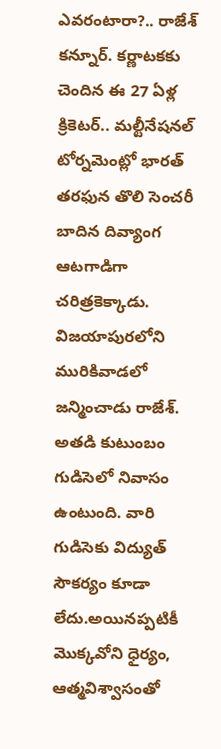ఎవరంటారా?.. రాజేశ్ కన్నూర్. కర్ణాటకకు చెందిన ఈ 27 ఏళ్ల క్రికెటర్.. మల్టీనేషనల్ టోర్నమెంట్లో భారత్ తరఫున తొలి సెంచరీ బాదిన దివ్యాంగ ఆటగాడిగా చరిత్రకెక్కాడు. విజయాపురలోని మురికివాడలో జన్మించాడు రాజేశ్. అతడి కుటుంబం గుడిసెలో నివాసం ఉంటుంది. వారి గుడిసెకు విద్యుత్ సౌకర్యం కూడా లేదు.అయినప్పటికీ మొక్కవోని ధైర్యం, ఆత్మవిశ్వాసంతో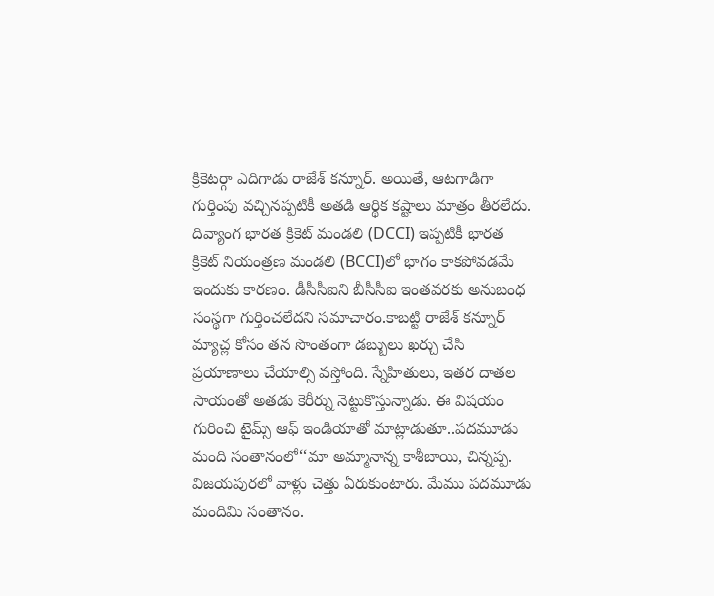క్రికెటర్గా ఎదిగాడు రాజేశ్ కన్నూర్. అయితే, ఆటగాడిగా గుర్తింపు వచ్చినప్పటికీ అతడి ఆర్థిక కష్టాలు మాత్రం తీరలేదు. దివ్యాంగ భారత క్రికెట్ మండలి (DCCI) ఇప్పటికీ భారత క్రికెట్ నియంత్రణ మండలి (BCCI)లో భాగం కాకపోవడమే ఇందుకు కారణం. డీసీసీఐని బీసీసీఐ ఇంతవరకు అనుబంధ సంస్థగా గుర్తించలేదని సమాచారం.కాబట్టి రాజేశ్ కన్నూర్ మ్యాచ్ల కోసం తన సొంతంగా డబ్బులు ఖర్చు చేసి ప్రయాణాలు చేయాల్సి వస్తోంది. స్నేహితులు, ఇతర దాతల సాయంతో అతడు కెరీర్ను నెట్టుకొస్తున్నాడు. ఈ విషయం గురించి టైమ్స్ ఆఫ్ ఇండియాతో మాట్లాడుతూ..పదమూడు మంది సంతానంలో‘‘మా అమ్మానాన్న కాశీబాయి, చిన్నప్ప. విజయపురలో వాళ్లు చెత్తు ఏరుకుంటారు. మేము పదమూడు మందిమి సంతానం.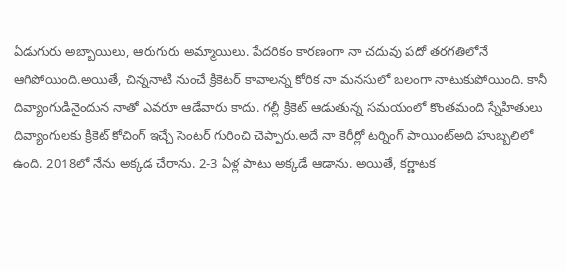ఏడుగురు అబ్బాయిలు, ఆరుగురు అమ్మాయిలు. పేదరికం కారణంగా నా చదువు పదో తరగతిలోనే ఆగిపోయింది.అయితే, చిన్ననాటి నుంచే క్రికెటర్ కావాలన్న కోరిక నా మనసులో బలంగా నాటుకుపోయింది. కానీ దివ్యాంగుడినైందున నాతో ఎవరూ ఆడేవారు కాదు. గల్లీ క్రికెట్ ఆడుతున్న సమయంలో కొంతమంది స్నేహితులు దివ్యాంగులకు క్రికెట్ కోచింగ్ ఇచ్చే సెంటర్ గురించి చెప్పారు.అదే నా కెరీర్లో టర్నింగ్ పాయింట్అది హుబ్బలిలో ఉంది. 2018లో నేను అక్కడ చేరాను. 2-3 ఏళ్ల పాటు అక్కడే ఆడాను. అయితే, కర్ణాటక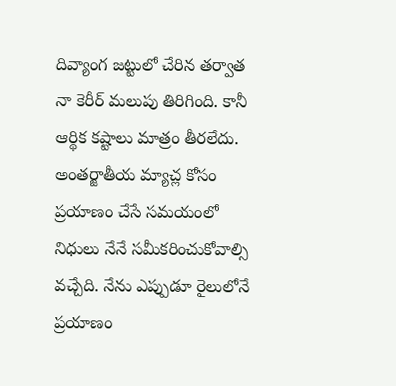దివ్యాంగ జట్టులో చేరిన తర్వాత నా కెరీర్ మలుపు తిరిగింది. కానీ ఆర్థిక కష్టాలు మాత్రం తీరలేదు. అంతర్జాతీయ మ్యాచ్ల కోసం ప్రయాణం చేసే సమయంలో నిధులు నేనే సమీకరించుకోవాల్సి వచ్చేది. నేను ఎప్పుడూ రైలులోనే ప్రయాణం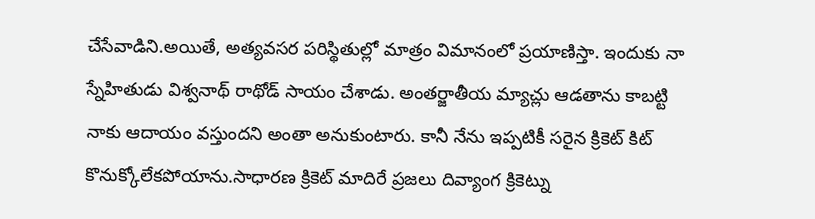చేసేవాడిని.అయితే, అత్యవసర పరిస్థితుల్లో మాత్రం విమానంలో ప్రయాణిస్తా. ఇందుకు నా స్నేహితుడు విశ్వనాథ్ రాథోడ్ సాయం చేశాడు. అంతర్జాతీయ మ్యాచ్లు ఆడతాను కాబట్టి నాకు ఆదాయం వస్తుందని అంతా అనుకుంటారు. కానీ నేను ఇప్పటికీ సరైన క్రికెట్ కిట్ కొనుక్కోలేకపోయాను.సాధారణ క్రికెట్ మాదిరే ప్రజలు దివ్యాంగ క్రికెట్ను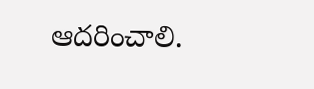ఆదరించాలి.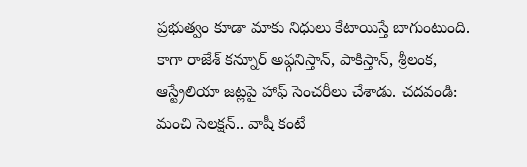ప్రభుత్వం కూడా మాకు నిధులు కేటాయిస్తే బాగుంటుంది. కాగా రాజేశ్ కన్నూర్ అఫ్గనిస్తాన్, పాకిస్తాన్, శ్రీలంక, ఆస్ట్రేలియా జట్లపై హాఫ్ సెంచరీలు చేశాడు. చదవండి: మంచి సెలక్షన్.. వాషీ కంటే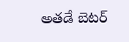అతడే బెటర్